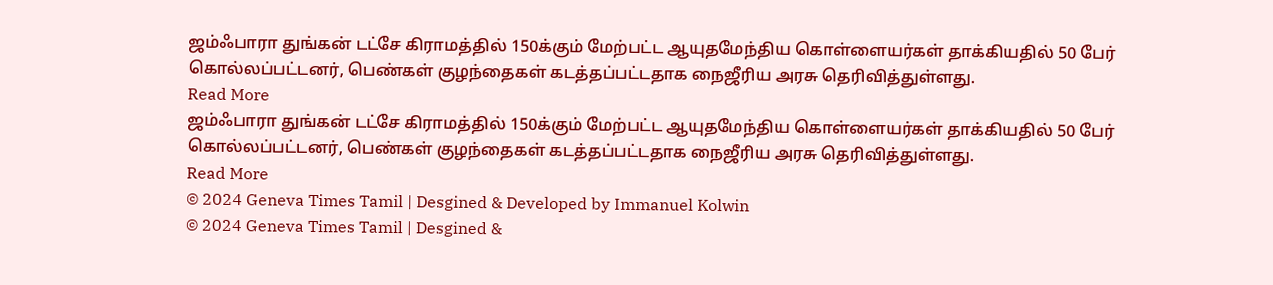ஜம்ஃபாரா துங்கன் டட்சே கிராமத்தில் 150க்கும் மேற்பட்ட ஆயுதமேந்திய கொள்ளையர்கள் தாக்கியதில் 50 பேர் கொல்லப்பட்டனர், பெண்கள் குழந்தைகள் கடத்தப்பட்டதாக நைஜீரிய அரசு தெரிவித்துள்ளது.
Read More
ஜம்ஃபாரா துங்கன் டட்சே கிராமத்தில் 150க்கும் மேற்பட்ட ஆயுதமேந்திய கொள்ளையர்கள் தாக்கியதில் 50 பேர் கொல்லப்பட்டனர், பெண்கள் குழந்தைகள் கடத்தப்பட்டதாக நைஜீரிய அரசு தெரிவித்துள்ளது.
Read More
© 2024 Geneva Times Tamil | Desgined & Developed by Immanuel Kolwin
© 2024 Geneva Times Tamil | Desgined &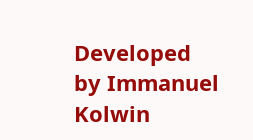Developed by Immanuel Kolwin